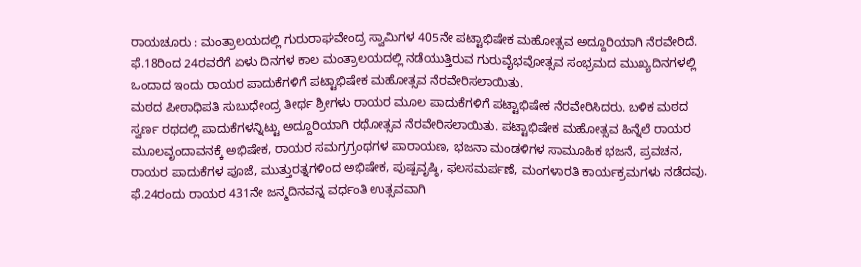ರಾಯಚೂರು : ಮಂತ್ರಾಲಯದಲ್ಲಿ ಗುರುರಾಘವೇಂದ್ರ ಸ್ವಾಮಿಗಳ 405ನೇ ಪಟ್ಟಾಭಿಷೇಕ ಮಹೋತ್ಸವ ಅದ್ದೂರಿಯಾಗಿ ನೆರವೇರಿದೆ. ಫೆ.18ರಿಂದ 24ರವರೆಗೆ ಏಳು ದಿನಗಳ ಕಾಲ ಮಂತ್ರಾಲಯದಲ್ಲಿ ನಡೆಯುತ್ತಿರುವ ಗುರುವೈಭವೋತ್ಸವ ಸಂಭ್ರಮದ ಮುಖ್ಯದಿನಗಳಲ್ಲಿ ಒಂದಾದ ಇಂದು ರಾಯರ ಪಾದುಕೆಗಳಿಗೆ ಪಟ್ಟಾಭಿಷೇಕ ಮಹೋತ್ಸವ ನೆರವೇರಿಸಲಾಯಿತು.
ಮಠದ ಪೀಠಾಧಿಪತಿ ಸುಬುಧೇಂದ್ರ ತೀರ್ಥ ಶ್ರೀಗಳು ರಾಯರ ಮೂಲ ಪಾದುಕೆಗಳಿಗೆ ಪಟ್ಟಾಭಿಷೇಕ ನೆರವೇರಿಸಿದರು. ಬಳಿಕ ಮಠದ ಸ್ವರ್ಣ ರಥದಲ್ಲಿ ಪಾದುಕೆಗಳನ್ನಿಟ್ಟು ಅದ್ದೂರಿಯಾಗಿ ರಥೋತ್ಸವ ನೆರವೇರಿಸಲಾಯಿತು. ಪಟ್ಟಾಭಿಷೇಕ ಮಹೋತ್ಸವ ಹಿನ್ನೆಲೆ ರಾಯರ ಮೂಲವೃಂದಾವನಕ್ಕೆ ಅಭಿಷೇಕ, ರಾಯರ ಸಮಗ್ರಗ್ರಂಥಗಳ ಪಾರಾಯಣ, ಭಜನಾ ಮಂಡಳಿಗಳ ಸಾಮೂಹಿಕ ಭಜನೆ, ಪ್ರವಚನ, ರಾಯರ ಪಾದುಕೆಗಳ ಪೂಜೆ, ಮುತ್ತುರತ್ನಗಳಿಂದ ಅಭಿಷೇಕ, ಪುಷ್ಪವೃಷ್ಠಿ, ಫಲಸಮರ್ಪಣೆ, ಮಂಗಳಾರತಿ ಕಾರ್ಯಕ್ರಮಗಳು ನಡೆದವು.
ಫೆ.24ರಂದು ರಾಯರ 431ನೇ ಜನ್ಮದಿನವನ್ನ ವರ್ಧಂತಿ ಉತ್ಸವವಾಗಿ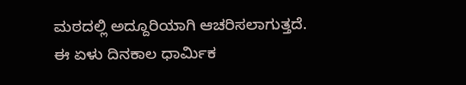ಮಠದಲ್ಲಿ ಅದ್ದೂರಿಯಾಗಿ ಆಚರಿಸಲಾಗುತ್ತದೆ. ಈ ಏಳು ದಿನಕಾಲ ಧಾರ್ಮಿಕ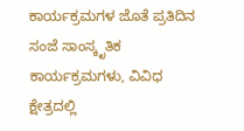ಕಾರ್ಯಕ್ರಮಗಳ ಜೊತೆ ಪ್ರತಿದಿನ ಸಂಜೆ ಸಾಂಸ್ಕೃತಿಕ ಕಾರ್ಯಕ್ರಮಗಳು, ವಿವಿಧ ಕ್ಷೇತ್ರದಲ್ಲಿ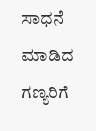ಸಾಧನೆ ಮಾಡಿದ ಗಣ್ಯರಿಗೆ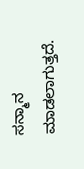ಸನ್ಮಾನ ಮಾಡಲಾಗುತ್ತದೆ.